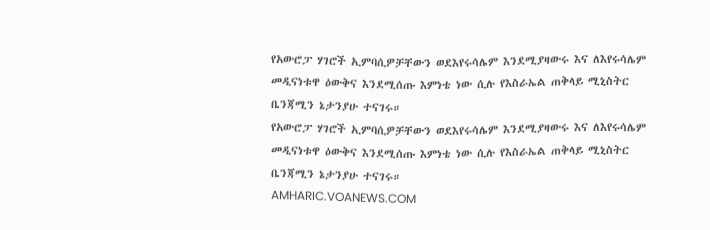የአውሮፓ ሃገሮች ኢምባሲዎቻቸውን ወደእየሩሳሌም እንደሚያዛውሩ እና ለእየሩሳሌም መዲናነቱዋ ዕውቅና እንደሚሰጡ እምነቴ ነው ሲሉ የእስራኤል ጠቅላይ ሚኒስትር ቤንጃሚን ኔታንያሁ ተናገሩ።
የአውሮፓ ሃገሮች ኢምባሲዎቻቸውን ወደእየሩሳሌም እንደሚያዛውሩ እና ለእየሩሳሌም መዲናነቱዋ ዕውቅና እንደሚሰጡ እምነቴ ነው ሲሉ የእስራኤል ጠቅላይ ሚኒስትር ቤንጃሚን ኔታንያሁ ተናገሩ።
AMHARIC.VOANEWS.COM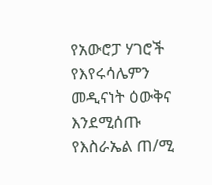የአውሮፓ ሃገሮች የእየሩሳሌምን መዲናነት ዕውቅና እንደሚሰጡ የእስራኤል ጠ/ሚ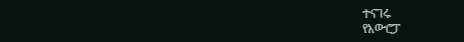ተናገሩ
የአውሮፓ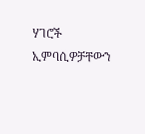ሃገሮች ኢምባሲዎቻቸውን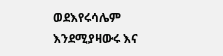ወደእየሩሳሌም እንደሚያዛውሩ እና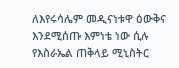ለእየሩሳሌም መዲናነቱዋ ዕውቅና እንደሚሰጡ እምነቴ ነው ሲሉ የእስራኤል ጠቅላይ ሚኒስትር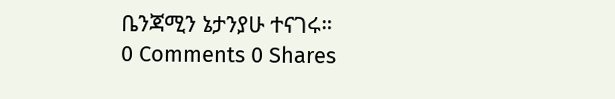ቤንጃሚን ኔታንያሁ ተናገሩ።
0 Comments 0 Shares